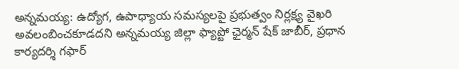అన్నమయ్య: ఉద్యోగ, ఉపాధ్యాయ సమస్యలపై ప్రభుత్వం నిర్లక్ష్య వైఖరి అవలంబించకూడదని అన్నమయ్య జిల్లా ఫ్యాప్టో ఛైర్మన్ షేక్ జాబీర్, ప్రధాన కార్యదర్శి గఫార్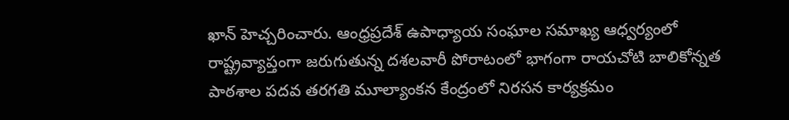ఖాన్ హెచ్చరించారు. ఆంధ్రప్రదేశ్ ఉపాధ్యాయ సంఘాల సమాఖ్య ఆధ్వర్యంలో రాష్ట్రవ్యాప్తంగా జరుగుతున్న దశలవారీ పోరాటంలో భాగంగా రాయచోటి బాలికోన్నత పాఠశాల పదవ తరగతి మూల్యాంకన కేంద్రంలో నిరసన కార్యక్రమం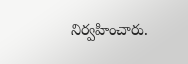నిర్వహించారు.